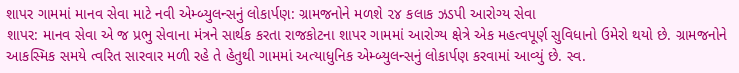શાપર ગામમાં માનવ સેવા માટે નવી એમ્બ્યુલન્સનું લોકાર્પણ: ગ્રામજનોને મળશે ૨૪ કલાક ઝડપી આરોગ્ય સેવા
શાપર: માનવ સેવા એ જ પ્રભુ સેવાના મંત્રને સાર્થક કરતા રાજકોટના શાપર ગામમાં આરોગ્ય ક્ષેત્રે એક મહત્વપૂર્ણ સુવિધાનો ઉમેરો થયો છે. ગ્રામજનોને આકસ્મિક સમયે ત્વરિત સારવાર મળી રહે તે હેતુથી ગામમાં અત્યાધુનિક એમ્બ્યુલન્સનું લોકાર્પણ કરવામાં આવ્યું છે. સ્વ.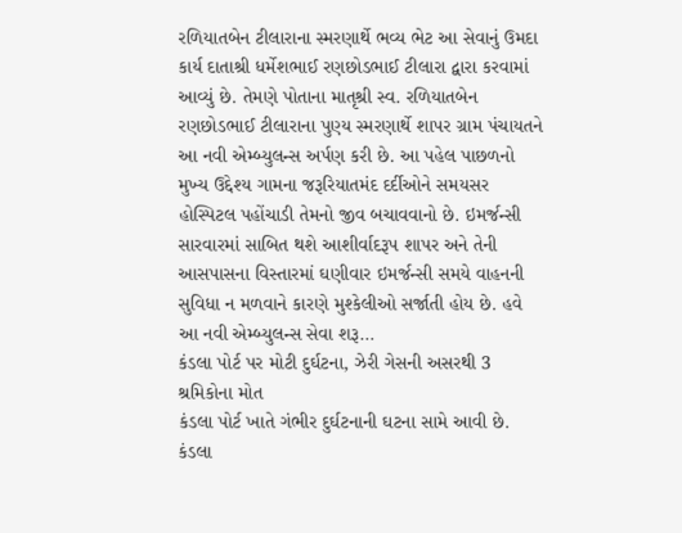રળિયાતબેન ટીલારાના સ્મરણાર્થે ભવ્ય ભેટ આ સેવાનું ઉમદા કાર્ય દાતાશ્રી ધર્મેશભાઈ રણછોડભાઈ ટીલારા દ્વારા કરવામાં આવ્યું છે. તેમણે પોતાના માતૃશ્રી સ્વ. રળિયાતબેન રણછોડભાઈ ટીલારાના પુણ્ય સ્મરણાર્થે શાપર ગ્રામ પંચાયતને આ નવી એમ્બ્યુલન્સ અર્પણ કરી છે. આ પહેલ પાછળનો મુખ્ય ઉદ્દેશ્ય ગામના જરૂરિયાતમંદ દર્દીઓને સમયસર હોસ્પિટલ પહોંચાડી તેમનો જીવ બચાવવાનો છે. ઇમર્જન્સી સારવારમાં સાબિત થશે આશીર્વાદરૂપ શાપર અને તેની આસપાસના વિસ્તારમાં ઘણીવાર ઇમર્જન્સી સમયે વાહનની સુવિધા ન મળવાને કારણે મુશ્કેલીઓ સર્જાતી હોય છે. હવે આ નવી એમ્બ્યુલન્સ સેવા શરૂ…
કંડલા પોર્ટ પર મોટી દુર્ઘટના, ઝેરી ગેસની અસરથી 3 શ્રમિકોના મોત
કંડલા પોર્ટ ખાતે ગંભીર દુર્ઘટનાની ઘટના સામે આવી છે. કંડલા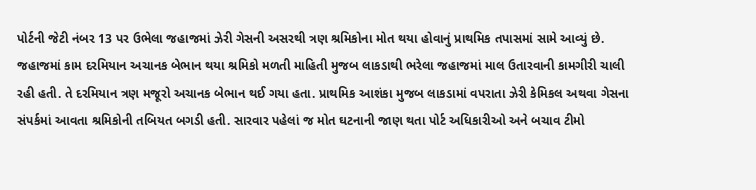પોર્ટની જેટી નંબર 13 પર ઉભેલા જહાજમાં ઝેરી ગેસની અસરથી ત્રણ શ્રમિકોના મોત થયા હોવાનું પ્રાથમિક તપાસમાં સામે આવ્યું છે. જહાજમાં કામ દરમિયાન અચાનક બેભાન થયા શ્રમિકો મળતી માહિતી મુજબ લાકડાથી ભરેલા જહાજમાં માલ ઉતારવાની કામગીરી ચાલી રહી હતી. તે દરમિયાન ત્રણ મજૂરો અચાનક બેભાન થઈ ગયા હતા. પ્રાથમિક આશંકા મુજબ લાકડામાં વપરાતા ઝેરી કેમિકલ અથવા ગેસના સંપર્કમાં આવતા શ્રમિકોની તબિયત બગડી હતી. સારવાર પહેલાં જ મોત ઘટનાની જાણ થતા પોર્ટ અધિકારીઓ અને બચાવ ટીમો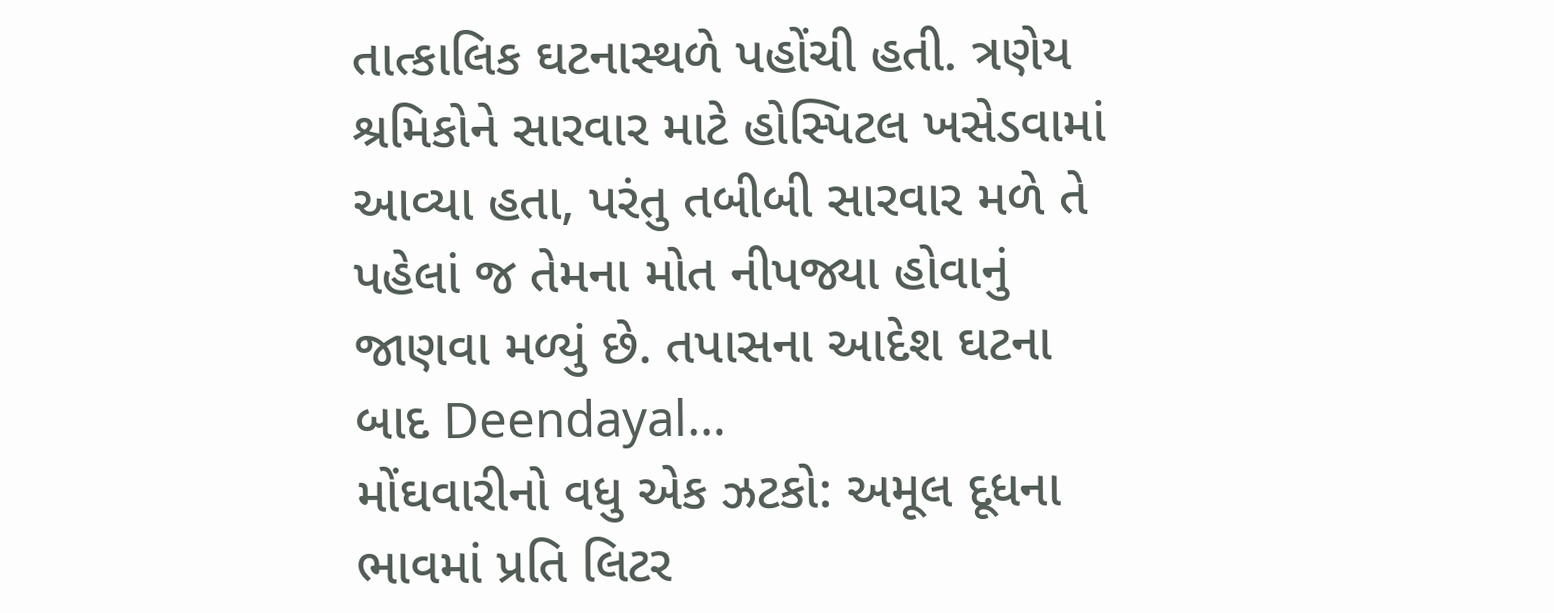તાત્કાલિક ઘટનાસ્થળે પહોંચી હતી. ત્રણેય શ્રમિકોને સારવાર માટે હોસ્પિટલ ખસેડવામાં આવ્યા હતા, પરંતુ તબીબી સારવાર મળે તે પહેલાં જ તેમના મોત નીપજ્યા હોવાનું જાણવા મળ્યું છે. તપાસના આદેશ ઘટના બાદ Deendayal…
મોંઘવારીનો વધુ એક ઝટકો: અમૂલ દૂધના ભાવમાં પ્રતિ લિટર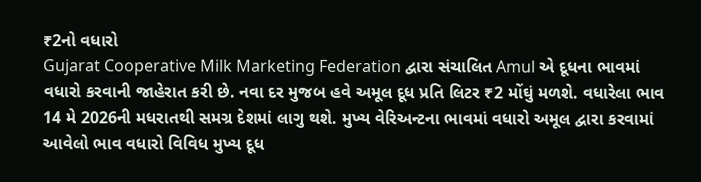₹2નો વધારો
Gujarat Cooperative Milk Marketing Federation દ્વારા સંચાલિત Amul એ દૂધના ભાવમાં વધારો કરવાની જાહેરાત કરી છે. નવા દર મુજબ હવે અમૂલ દૂધ પ્રતિ લિટર ₹2 મોંઘું મળશે. વધારેલા ભાવ 14 મે 2026ની મધરાતથી સમગ્ર દેશમાં લાગુ થશે. મુખ્ય વેરિઅન્ટના ભાવમાં વધારો અમૂલ દ્વારા કરવામાં આવેલો ભાવ વધારો વિવિધ મુખ્ય દૂધ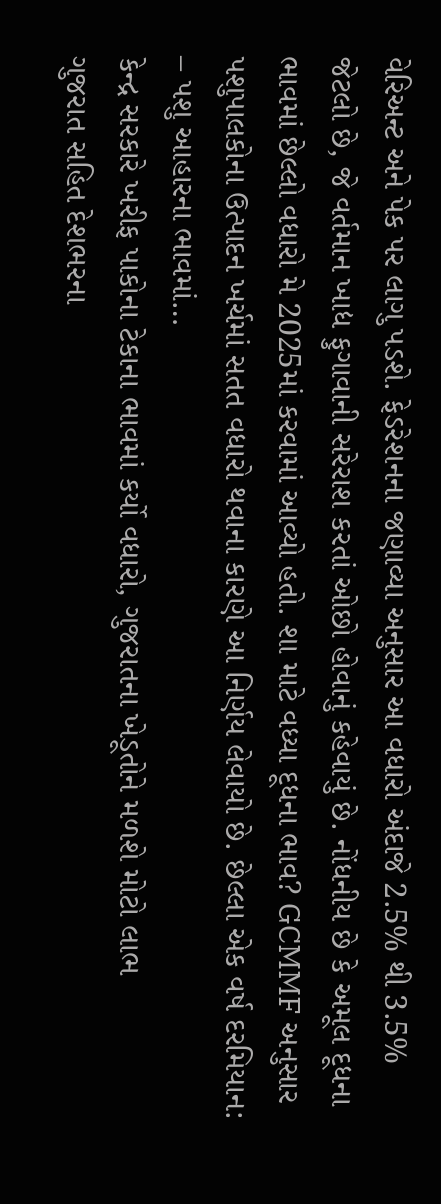વેરિઅન્ટ અને પેક પર લાગુ પડશે. ફેડરેશનના જણાવ્યા અનુસાર આ વધારો અંદાજે 2.5% થી 3.5% જેટલો છે, જે વર્તમાન ખાદ્ય ફુગાવાની સરેરાશ કરતાં ઓછો હોવાનું કહેવાયું છે. નોંધનીય છે કે અમૂલ દૂધના ભાવમાં છેલ્લો વધારો મે 2025માં કરવામાં આવ્યો હતો. શા માટે વધ્યા દૂધના ભાવ? GCMMF અનુસાર પશુપાલકોના ઉત્પાદન ખર્ચમાં સતત વધારો થવાના કારણે આ નિર્ણય લેવાયો છે. છેલ્લા એક વર્ષ દરમિયાન: – પશુ આહારના ભાવમાં…
કેન્દ્ર સરકારે ખરીફ પાકોના ટેકાના ભાવમાં કર્યો વધારો, ગુજરાતના ખેડૂતોને મળશે મોટો લાભ
ગુજરાત સહિત દેશભરના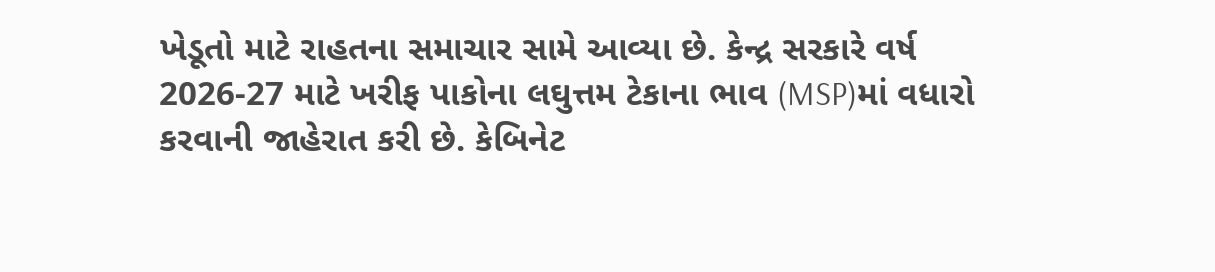ખેડૂતો માટે રાહતના સમાચાર સામે આવ્યા છે. કેન્દ્ર સરકારે વર્ષ 2026-27 માટે ખરીફ પાકોના લઘુત્તમ ટેકાના ભાવ (MSP)માં વધારો કરવાની જાહેરાત કરી છે. કેબિનેટ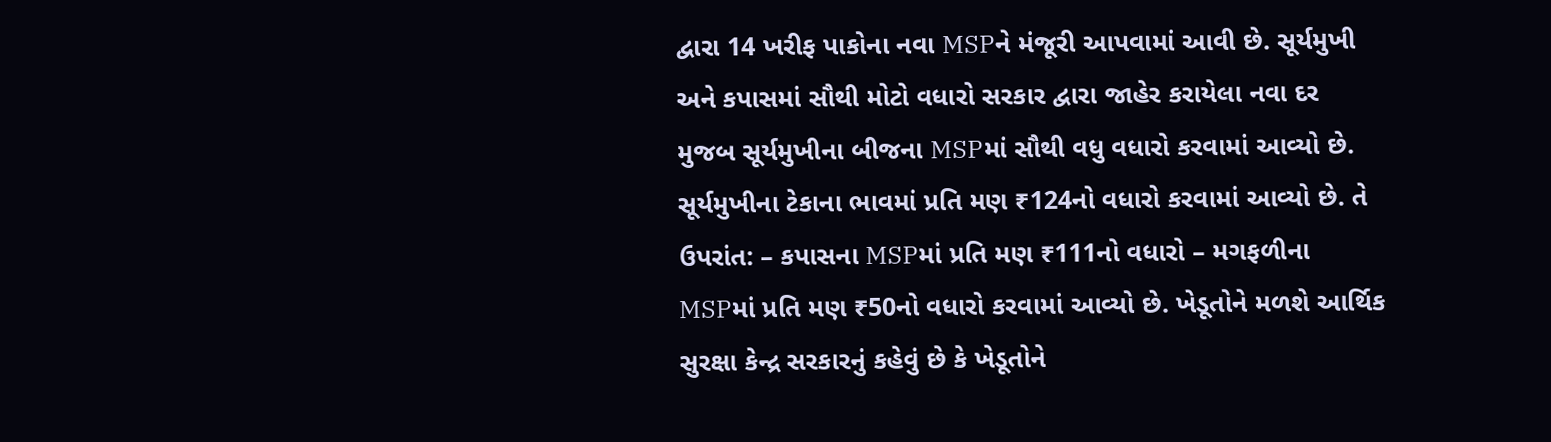દ્વારા 14 ખરીફ પાકોના નવા MSPને મંજૂરી આપવામાં આવી છે. સૂર્યમુખી અને કપાસમાં સૌથી મોટો વધારો સરકાર દ્વારા જાહેર કરાયેલા નવા દર મુજબ સૂર્યમુખીના બીજના MSPમાં સૌથી વધુ વધારો કરવામાં આવ્યો છે. સૂર્યમુખીના ટેકાના ભાવમાં પ્રતિ મણ ₹124નો વધારો કરવામાં આવ્યો છે. તે ઉપરાંત: – કપાસના MSPમાં પ્રતિ મણ ₹111નો વધારો – મગફળીના MSPમાં પ્રતિ મણ ₹50નો વધારો કરવામાં આવ્યો છે. ખેડૂતોને મળશે આર્થિક સુરક્ષા કેન્દ્ર સરકારનું કહેવું છે કે ખેડૂતોને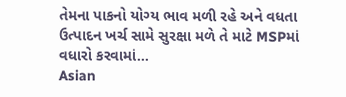તેમના પાકનો યોગ્ય ભાવ મળી રહે અને વધતા ઉત્પાદન ખર્ચ સામે સુરક્ષા મળે તે માટે MSPમાં વધારો કરવામાં…
Asian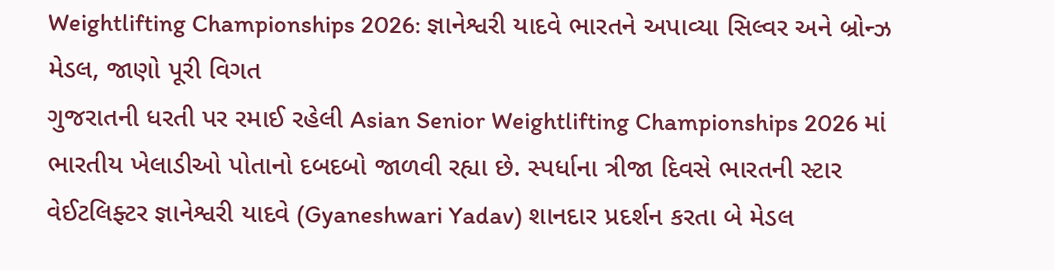Weightlifting Championships 2026: જ્ઞાનેશ્વરી યાદવે ભારતને અપાવ્યા સિલ્વર અને બ્રોન્ઝ મેડલ, જાણો પૂરી વિગત
ગુજરાતની ધરતી પર રમાઈ રહેલી Asian Senior Weightlifting Championships 2026 માં ભારતીય ખેલાડીઓ પોતાનો દબદબો જાળવી રહ્યા છે. સ્પર્ધાના ત્રીજા દિવસે ભારતની સ્ટાર વેઈટલિફ્ટર જ્ઞાનેશ્વરી યાદવે (Gyaneshwari Yadav) શાનદાર પ્રદર્શન કરતા બે મેડલ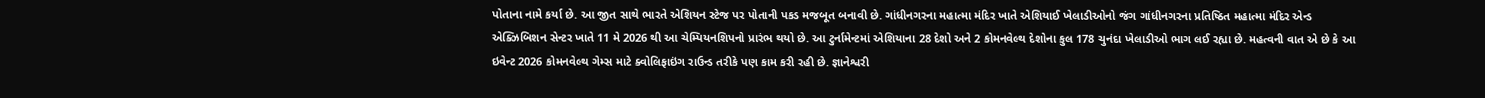પોતાના નામે કર્યા છે. આ જીત સાથે ભારતે એશિયન સ્ટેજ પર પોતાની પકડ મજબૂત બનાવી છે. ગાંધીનગરના મહાત્મા મંદિર ખાતે એશિયાઈ ખેલાડીઓનો જંગ ગાંધીનગરના પ્રતિષ્ઠિત મહાત્મા મંદિર એન્ડ એક્ઝિબિશન સેન્ટર ખાતે 11 મે 2026 થી આ ચેમ્પિયનશિપનો પ્રારંભ થયો છે. આ ટુર્નામેન્ટમાં એશિયાના 28 દેશો અને 2 કોમનવેલ્થ દેશોના કુલ 178 ચુનંદા ખેલાડીઓ ભાગ લઈ રહ્યા છે. મહત્વની વાત એ છે કે આ ઇવેન્ટ 2026 કોમનવેલ્થ ગેમ્સ માટે ક્વોલિફાઇંગ રાઉન્ડ તરીકે પણ કામ કરી રહી છે. જ્ઞાનેશ્વરી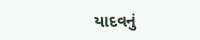યાદવનું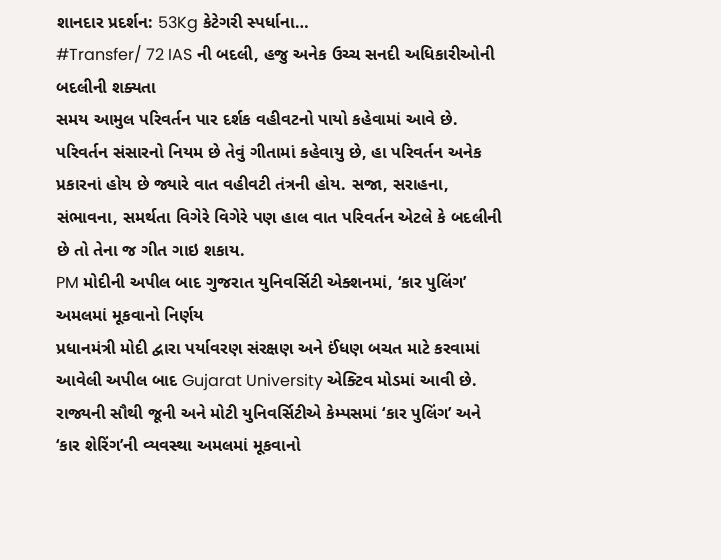શાનદાર પ્રદર્શન: 53Kg કેટેગરી સ્પર્ધાના…
#Transfer/ 72 IAS ની બદલી, હજુ અનેક ઉચ્ચ સનદી અધિકારીઓની બદલીની શક્યતા
સમય આમુલ પરિવર્તન પાર દર્શક વહીવટનો પાયો કહેવામાં આવે છે. પરિવર્તન સંસારનો નિયમ છે તેવું ગીતામાં કહેવાયુ છે, હા પરિવર્તન અનેક પ્રકારનાં હોય છે જ્યારે વાત વહીવટી તંત્રની હોય. સજા, સરાહના, સંભાવના, સમર્થતા વિગેરે વિગેરે પણ હાલ વાત પરિવર્તન એટલે કે બદલીની છે તો તેના જ ગીત ગાઇ શકાય.
PM મોદીની અપીલ બાદ ગુજરાત યુનિવર્સિટી એક્શનમાં, ‘કાર પુલિંગ’ અમલમાં મૂકવાનો નિર્ણય
પ્રધાનમંત્રી મોદી દ્વારા પર્યાવરણ સંરક્ષણ અને ઈંધણ બચત માટે કરવામાં આવેલી અપીલ બાદ Gujarat University એક્ટિવ મોડમાં આવી છે. રાજ્યની સૌથી જૂની અને મોટી યુનિવર્સિટીએ કેમ્પસમાં ‘કાર પુલિંગ’ અને ‘કાર શેરિંગ’ની વ્યવસ્થા અમલમાં મૂકવાનો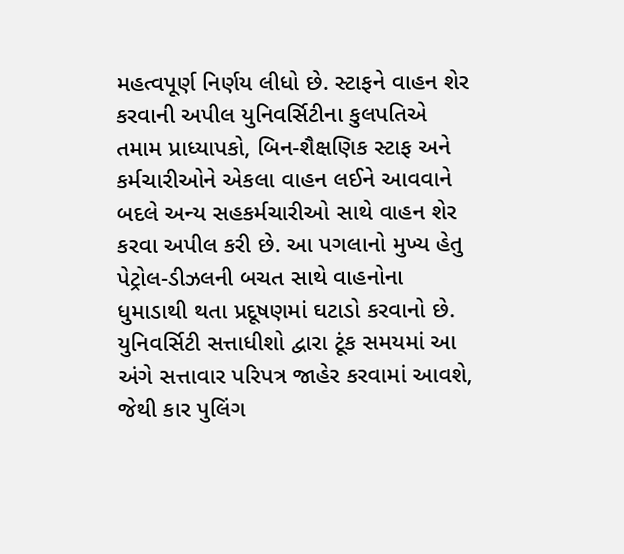મહત્વપૂર્ણ નિર્ણય લીધો છે. સ્ટાફને વાહન શેર કરવાની અપીલ યુનિવર્સિટીના કુલપતિએ તમામ પ્રાધ્યાપકો, બિન-શૈક્ષણિક સ્ટાફ અને કર્મચારીઓને એકલા વાહન લઈને આવવાને બદલે અન્ય સહકર્મચારીઓ સાથે વાહન શેર કરવા અપીલ કરી છે. આ પગલાનો મુખ્ય હેતુ પેટ્રોલ-ડીઝલની બચત સાથે વાહનોના ધુમાડાથી થતા પ્રદૂષણમાં ઘટાડો કરવાનો છે. યુનિવર્સિટી સત્તાધીશો દ્વારા ટૂંક સમયમાં આ અંગે સત્તાવાર પરિપત્ર જાહેર કરવામાં આવશે, જેથી કાર પુલિંગ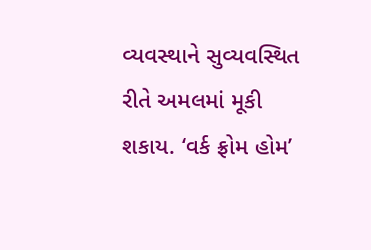વ્યવસ્થાને સુવ્યવસ્થિત રીતે અમલમાં મૂકી શકાય. ‘વર્ક ફ્રોમ હોમ’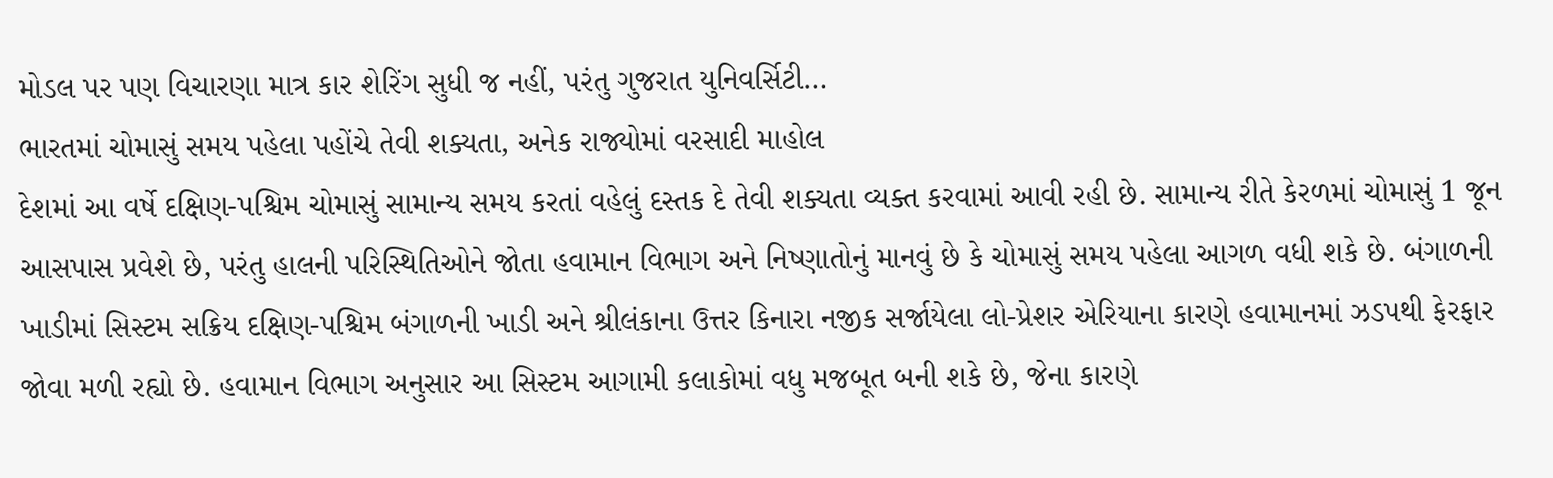મોડલ પર પણ વિચારણા માત્ર કાર શેરિંગ સુધી જ નહીં, પરંતુ ગુજરાત યુનિવર્સિટી…
ભારતમાં ચોમાસું સમય પહેલા પહોંચે તેવી શક્યતા, અનેક રાજ્યોમાં વરસાદી માહોલ
દેશમાં આ વર્ષે દક્ષિણ-પશ્ચિમ ચોમાસું સામાન્ય સમય કરતાં વહેલું દસ્તક દે તેવી શક્યતા વ્યક્ત કરવામાં આવી રહી છે. સામાન્ય રીતે કેરળમાં ચોમાસું 1 જૂન આસપાસ પ્રવેશે છે, પરંતુ હાલની પરિસ્થિતિઓને જોતા હવામાન વિભાગ અને નિષ્ણાતોનું માનવું છે કે ચોમાસું સમય પહેલા આગળ વધી શકે છે. બંગાળની ખાડીમાં સિસ્ટમ સક્રિય દક્ષિણ-પશ્ચિમ બંગાળની ખાડી અને શ્રીલંકાના ઉત્તર કિનારા નજીક સર્જાયેલા લો-પ્રેશર એરિયાના કારણે હવામાનમાં ઝડપથી ફેરફાર જોવા મળી રહ્યો છે. હવામાન વિભાગ અનુસાર આ સિસ્ટમ આગામી કલાકોમાં વધુ મજબૂત બની શકે છે, જેના કારણે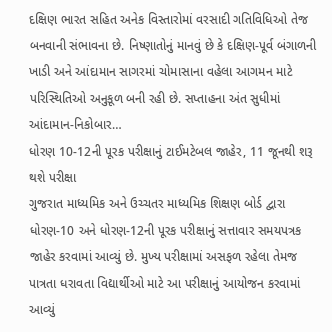દક્ષિણ ભારત સહિત અનેક વિસ્તારોમાં વરસાદી ગતિવિધિઓ તેજ બનવાની સંભાવના છે. નિષ્ણાતોનું માનવું છે કે દક્ષિણ-પૂર્વ બંગાળની ખાડી અને આંદામાન સાગરમાં ચોમાસાના વહેલા આગમન માટે પરિસ્થિતિઓ અનુકૂળ બની રહી છે. સપ્તાહના અંત સુધીમાં આંદામાન-નિકોબાર…
ધોરણ 10-12ની પૂરક પરીક્ષાનું ટાઈમટેબલ જાહેર, 11 જૂનથી શરૂ થશે પરીક્ષા
ગુજરાત માધ્યમિક અને ઉચ્ચતર માધ્યમિક શિક્ષણ બોર્ડ દ્વારા ધોરણ-10 અને ધોરણ-12ની પૂરક પરીક્ષાનું સત્તાવાર સમયપત્રક જાહેર કરવામાં આવ્યું છે. મુખ્ય પરીક્ષામાં અસફળ રહેલા તેમજ પાત્રતા ધરાવતા વિદ્યાર્થીઓ માટે આ પરીક્ષાનું આયોજન કરવામાં આવ્યું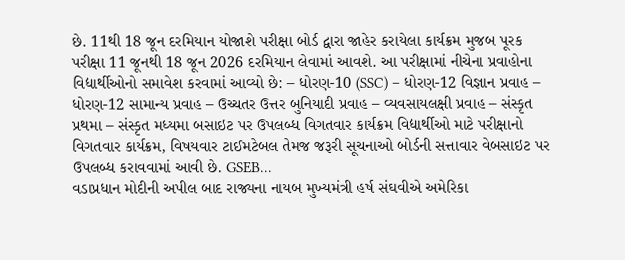છે. 11થી 18 જૂન દરમિયાન યોજાશે પરીક્ષા બોર્ડ દ્વારા જાહેર કરાયેલા કાર્યક્રમ મુજબ પૂરક પરીક્ષા 11 જૂનથી 18 જૂન 2026 દરમિયાન લેવામાં આવશે. આ પરીક્ષામાં નીચેના પ્રવાહોના વિદ્યાર્થીઓનો સમાવેશ કરવામાં આવ્યો છે: – ધોરણ-10 (SSC) – ધોરણ-12 વિજ્ઞાન પ્રવાહ – ધોરણ-12 સામાન્ય પ્રવાહ – ઉચ્ચતર ઉત્તર બુનિયાદી પ્રવાહ – વ્યવસાયલક્ષી પ્રવાહ – સંસ્કૃત પ્રથમા – સંસ્કૃત મધ્યમા બસાઇટ પર ઉપલબ્ધ વિગતવાર કાર્યક્રમ વિદ્યાર્થીઓ માટે પરીક્ષાનો વિગતવાર કાર્યક્રમ, વિષયવાર ટાઈમટેબલ તેમજ જરૂરી સૂચનાઓ બોર્ડની સત્તાવાર વેબસાઇટ પર ઉપલબ્ધ કરાવવામાં આવી છે. GSEB…
વડાપ્રધાન મોદીની અપીલ બાદ રાજ્યના નાયબ મુખ્યમંત્રી હર્ષ સંઘવીએ અમેરિકા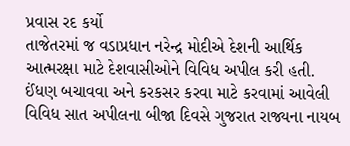પ્રવાસ રદ કર્યો
તાજેતરમાં જ વડાપ્રધાન નરેન્દ્ર મોદીએ દેશની આર્થિક આત્મરક્ષા માટે દેશવાસીઓને વિવિધ અપીલ કરી હતી. ઈંધણ બચાવવા અને કરકસર કરવા માટે કરવામાં આવેલી વિવિધ સાત અપીલના બીજા દિવસે ગુજરાત રાજ્યના નાયબ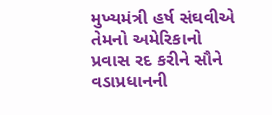મુખ્યમંત્રી હર્ષ સંઘવીએ તેમનો અમેરિકાનો પ્રવાસ રદ કરીને સૌને વડાપ્રધાનની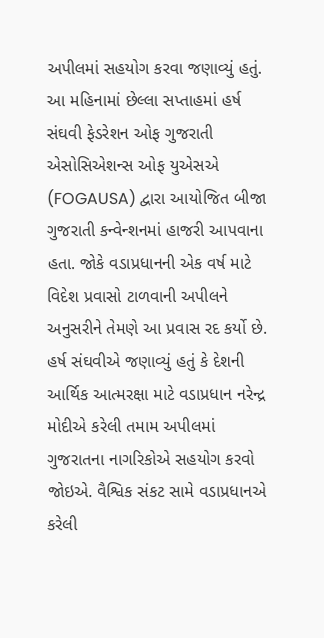અપીલમાં સહયોગ કરવા જણાવ્યું હતું. આ મહિનામાં છેલ્લા સપ્તાહમાં હર્ષ સંઘવી ફેડરેશન ઓફ ગુજરાતી એસોસિએશન્સ ઓફ યુએસએ (FOGAUSA) દ્વારા આયોજિત બીજા ગુજરાતી કન્વેન્શનમાં હાજરી આપવાના હતા. જોકે વડાપ્રધાનની એક વર્ષ માટે વિદેશ પ્રવાસો ટાળવાની અપીલને અનુસરીને તેમણે આ પ્રવાસ રદ કર્યો છે. હર્ષ સંઘવીએ જણાવ્યું હતું કે દેશની આર્થિક આત્મરક્ષા માટે વડાપ્રધાન નરેન્દ્ર મોદીએ કરેલી તમામ અપીલમાં ગુજરાતના નાગરિકોએ સહયોગ કરવો જોઇએ. વૈશ્વિક સંકટ સામે વડાપ્રધાનએ કરેલી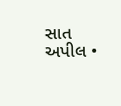સાત અપીલ •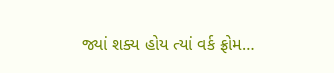જ્યાં શક્ય હોય ત્યાં વર્ક ફ્રોમ…